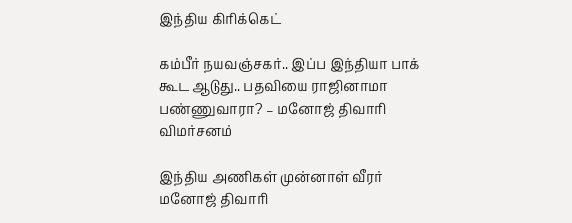இந்திய கிரிக்கெட்

கம்பீர் நயவஞ்சகர்.. இப்ப இந்தியா பாக் கூட ஆடுது.. பதவியை ராஜினாமா பண்ணுவாரா? – மனோஜ் திவாரி விமர்சனம்

இந்திய அணிகள் முன்னாள் வீரர் மனோஜ் திவாரி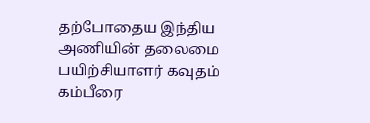தற்போதைய இந்திய அணியின் தலைமை பயிற்சியாளர் கவுதம் கம்பீரை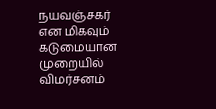நயவஞ்சகர் என மிகவும் கடுமையான முறையில் விமர்சனம்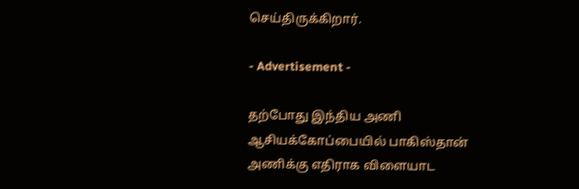செய்திருக்கிறார்.

- Advertisement -

தற்போது இந்திய அணி ஆசியக்கோப்பையில் பாகிஸ்தான் அணிக்கு எதிராக விளையாட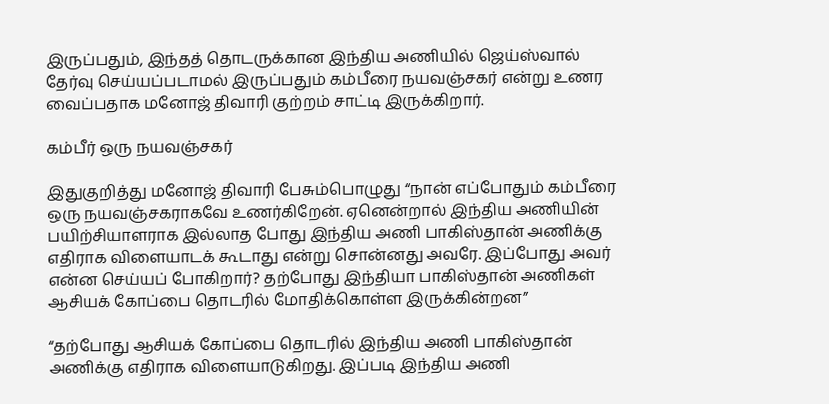இருப்பதும், இந்தத் தொடருக்கான இந்திய அணியில் ஜெய்ஸ்வால் தேர்வு செய்யப்படாமல் இருப்பதும் கம்பீரை நயவஞ்சகர் என்று உணர வைப்பதாக மனோஜ் திவாரி குற்றம் சாட்டி இருக்கிறார்.

கம்பீர் ஒரு நயவஞ்சகர்

இதுகுறித்து மனோஜ் திவாரி பேசும்பொழுது “நான் எப்போதும் கம்பீரை ஒரு நயவஞ்சகராகவே உணர்கிறேன். ஏனென்றால் இந்திய அணியின் பயிற்சியாளராக இல்லாத போது இந்திய அணி பாகிஸ்தான் அணிக்கு எதிராக விளையாடக் கூடாது என்று சொன்னது அவரே. இப்போது அவர் என்ன செய்யப் போகிறார்? தற்போது இந்தியா பாகிஸ்தான் அணிகள் ஆசியக் கோப்பை தொடரில் மோதிக்கொள்ள இருக்கின்றன”

“தற்போது ஆசியக் கோப்பை தொடரில் இந்திய அணி பாகிஸ்தான் அணிக்கு எதிராக விளையாடுகிறது. இப்படி இந்திய அணி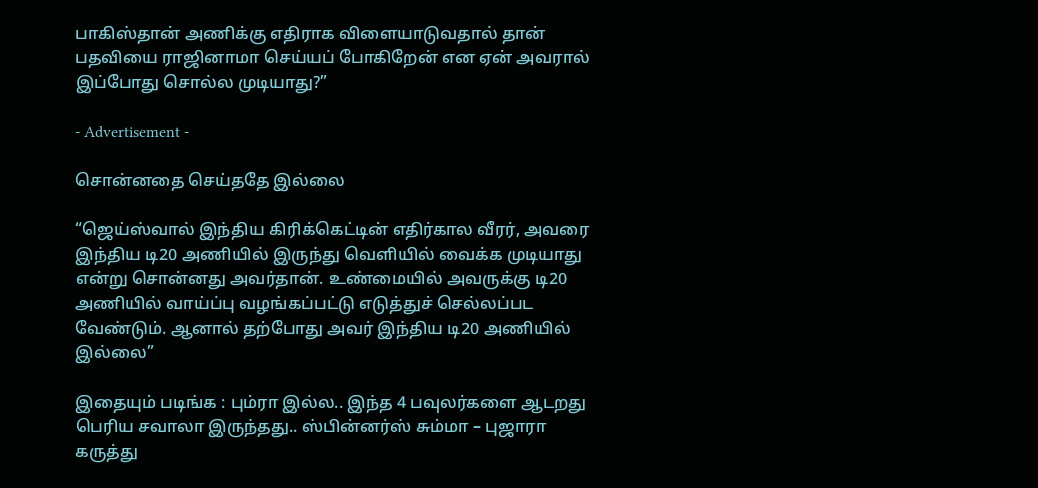பாகிஸ்தான் அணிக்கு எதிராக விளையாடுவதால் தான் பதவியை ராஜினாமா செய்யப் போகிறேன் என ஏன் அவரால் இப்போது சொல்ல முடியாது?”

- Advertisement -

சொன்னதை செய்ததே இல்லை

“ஜெய்ஸ்வால் இந்திய கிரிக்கெட்டின் எதிர்கால வீரர், அவரை இந்திய டி20 அணியில் இருந்து வெளியில் வைக்க முடியாது என்று சொன்னது அவர்தான். உண்மையில் அவருக்கு டி20 அணியில் வாய்ப்பு வழங்கப்பட்டு எடுத்துச் செல்லப்பட வேண்டும். ஆனால் தற்போது அவர் இந்திய டி20 அணியில் இல்லை”

இதையும் படிங்க : பும்ரா இல்ல.. இந்த 4 பவுலர்களை ஆடறது பெரிய சவாலா இருந்தது.. ஸ்பின்னர்ஸ் சும்மா – புஜாரா கருத்து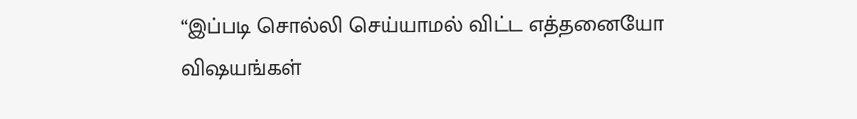“இப்படி சொல்லி செய்யாமல் விட்ட எத்தனையோ விஷயங்கள்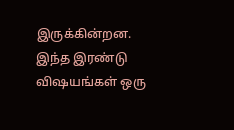இருக்கின்றன. இந்த இரண்டு விஷயங்கள் ஒரு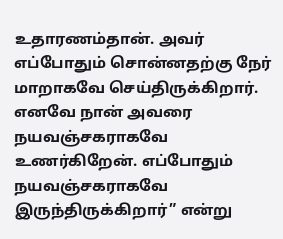உதாரணம்தான். அவர் எப்போதும் சொன்னதற்கு நேர் மாறாகவே செய்திருக்கிறார். எனவே நான் அவரை நயவஞ்சகராகவே உணர்கிறேன். எப்போதும் நயவஞ்சகராகவே இருந்திருக்கிறார்” என்று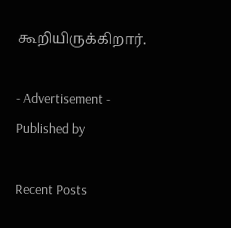கூறியிருக்கிறார்.

- Advertisement -
Published by

Recent Posts